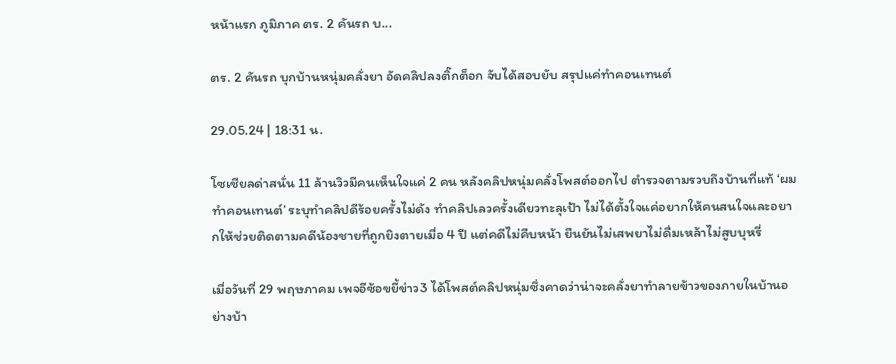หน้าแรก ภูมิภาค ตร. 2 คันรถ บ...

ตร. 2 คันรถ บุกบ้านหนุ่มคลั่งยา อัดคลิปลงติ๊กต็อก จับได้สอบยับ สรุปแค่ทำคอนเทนต์

29.05.24 | 18:31 น.

โซเชียลด่าสนั่น 11 ล้านวิวมีคนเห็นใจแค่ 2 คน หลังคลิปหนุ่มคลั่งโพสต์ออกไป ตำรวจตามรวบถึงบ้านที่แท้ ‘ผมทำคอนเทนต์’ ระบุทำคลิปดีร้อยครั้งไม่ดัง ทำคลิปเลวครั้งเดียวทะลุเป้า ไม่ได้ตั้งใจแค่อยากให้คนสนใจและอยากให้ช่วยติดตามคดีน้องชายที่ถูกยิงตายเมื่อ 4 ปี แต่คดีไม่คืบหน้า ยืนยันไม่เสพยาไม่ดื่มเหล้าไม่สูบบุหรี่

เมื่อวันที่ 29 พฤษภาคม เพจอีซ้อขยี้ข่าว3 ได้โพสต์คลิปหนุ่มซึ่งคาดว่าน่าจะคลั่งยาทำลายข้าวของภายในบ้านอย่างบ้า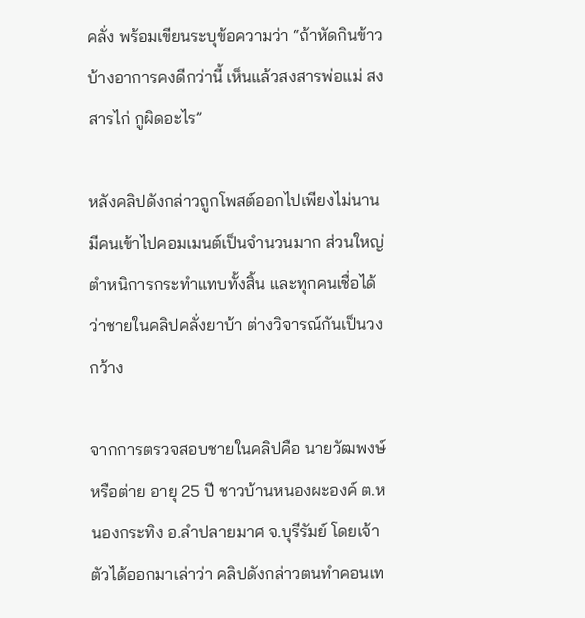คลั่ง พร้อมเขียนระบุข้อความว่า “ถ้าหัดกินข้าวบ้างอาการคงดีกว่านี้ เห็นแล้วสงสารพ่อแม่ สงสารไก่ กูผิดอะไร”

หลังคลิปดังกล่าวถูกโพสต์ออกไปเพียงไม่นานมีคนเข้าไปคอมเมนต์เป็นจำนวนมาก ส่วนใหญ่ตำหนิการกระทำแทบทั้งสิ้น และทุกคนเชื่อได้ว่าชายในคลิปคลั่งยาบ้า ต่างวิจารณ์กันเป็นวงกว้าง

จากการตรวจสอบชายในคลิปคือ นายวัฒพงษ์ หรือต่าย อายุ 25 ปี ชาวบ้านหนองผะองค์ ต.หนองกระทิง อ.ลำปลายมาศ จ.บุรีรัมย์ โดยเจ้าตัวได้ออกมาเล่าว่า คลิปดังกล่าวตนทำคอนเท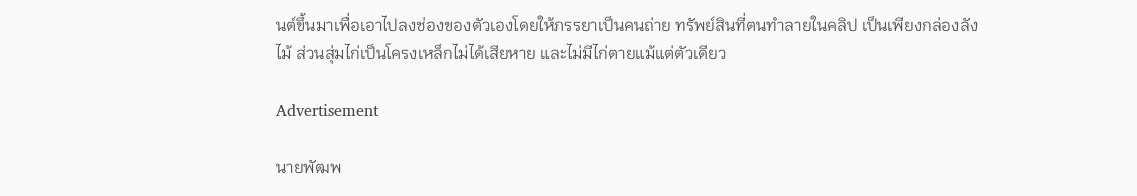นต์ขึ้นมาเพื่อเอาไปลงช่องของตัวเองโดยให้ภรรยาเป็นคนถ่าย ทรัพย์สินที่ตนทำลายในคลิป เป็นเพียงกล่องลังไม้ ส่วนสุ่มไก่เป็นโครงเหล็กไม่ได้เสียหาย และไม่มีไก่ตายแม้แต่ตัวเดียว

Advertisement

นายพัฒพ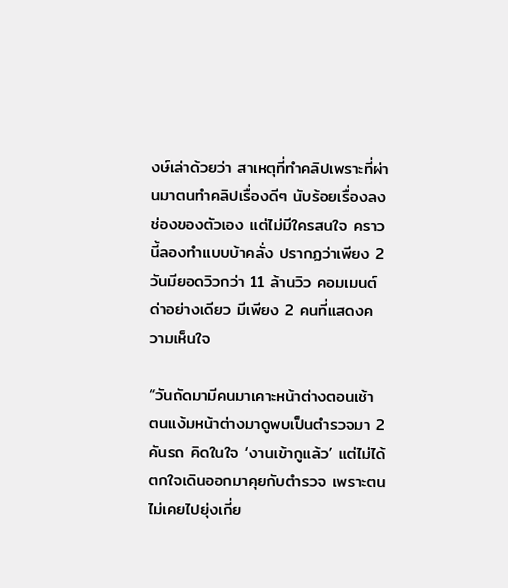งษ์เล่าด้วยว่า สาเหตุที่ทำคลิปเพราะที่ผ่านมาตนทำคลิปเรื่องดีๆ นับร้อยเรื่องลงช่องของตัวเอง แต่ไม่มีใครสนใจ คราวนี้ลองทำแบบบ้าคลั่ง ปรากฏว่าเพียง 2 วันมียอดวิวกว่า 11 ล้านวิว คอมเมนต์ด่าอย่างเดียว มีเพียง 2 คนที่แสดงความเห็นใจ

“วันถัดมามีคนมาเคาะหน้าต่างตอนเช้า ตนแง้มหน้าต่างมาดูพบเป็นตำรวจมา 2 คันรถ คิดในใจ ‘งานเข้ากูแล้ว’ แต่ไม่ได้ตกใจเดินออกมาคุยกับตำรวจ เพราะตนไม่เคยไปยุ่งเกี่ย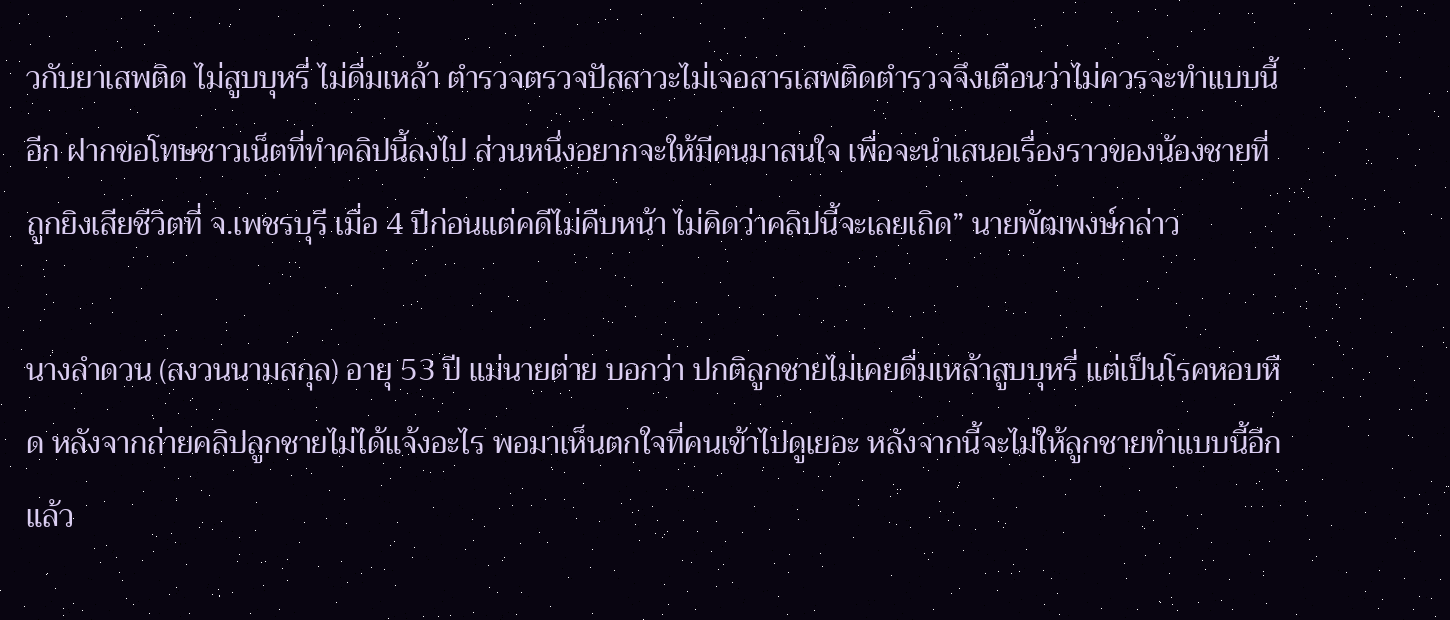วกับยาเสพติด ไม่สูบบุหรี่ ไม่ดื่มเหล้า ตำรวจตรวจปัสสาวะไม่เจอสารเสพติดตำรวจจึงเตือนว่าไม่ควรจะทำแบบนี้อีก ฝากขอโทษชาวเน็ตที่ทำคลิปนี้ลงไป ส่วนหนึ่งอยากจะให้มีคนมาสนใจ เพื่อจะนำเสนอเรื่องราวของน้องชายที่ถูกยิงเสียชีวิตที่ จ.เพชรบุรี เมื่อ 4 ปีก่อนแต่คดีไม่คืบหน้า ไม่คิดว่าคลิปนี้จะเลยเถิด” นายพัฒพงษ์กล่าว

นางลำดวน (สงวนนามสกุล) อายุ 53 ปี แม่นายต่าย บอกว่า ปกติลูกชายไม่เคยดื่มเหล้าสูบบุหรี่ แต่เป็นโรคหอบหืด หลังจากถ่ายคลิปลูกชายไม่ได้แจ้งอะไร พอมาเห็นตกใจที่คนเข้าไปดูเยอะ หลังจากนี้จะไม่ให้ลูกชายทำแบบนี้อีกแล้ว